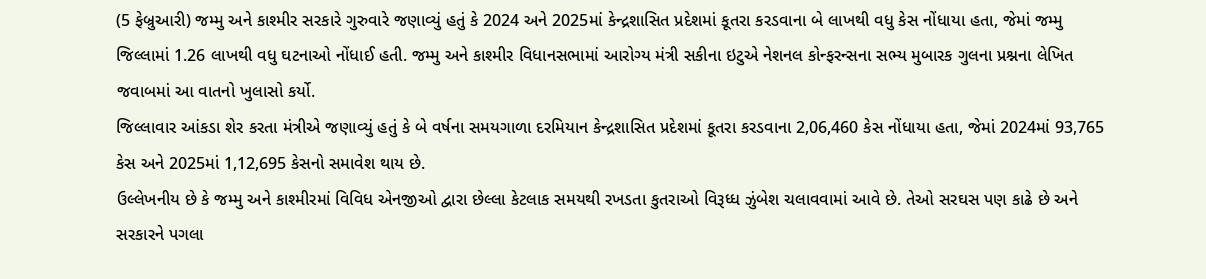(5 ફેબ્રુઆરી) જમ્મુ અને કાશ્મીર સરકારે ગુરુવારે જણાવ્યું હતું કે 2024 અને 2025માં કેન્દ્રશાસિત પ્રદેશમાં કૂતરા કરડવાના બે લાખથી વધુ કેસ નોંધાયા હતા, જેમાં જમ્મુ જિલ્લામાં 1.26 લાખથી વધુ ઘટનાઓ નોંધાઈ હતી. જમ્મુ અને કાશ્મીર વિધાનસભામાં આરોગ્ય મંત્રી સકીના ઇટુએ નેશનલ કોન્ફરન્સના સભ્ય મુબારક ગુલના પ્રશ્નના લેખિત જવાબમાં આ વાતનો ખુલાસો કર્યો.
જિલ્લાવાર આંકડા શેર કરતા મંત્રીએ જણાવ્યું હતું કે બે વર્ષના સમયગાળા દરમિયાન કેન્દ્રશાસિત પ્રદેશમાં કૂતરા કરડવાના 2,06,460 કેસ નોંધાયા હતા, જેમાં 2024માં 93,765 કેસ અને 2025માં 1,12,695 કેસનો સમાવેશ થાય છે.
ઉલ્લેખનીય છે કે જમ્મુ અને કાશ્મીરમાં વિવિધ એનજીઓ દ્વારા છેલ્લા કેટલાક સમયથી રખડતા કુતરાઓ વિરૂધ્ધ ઝુંબેશ ચલાવવામાં આવે છે. તેઓ સરઘસ પણ કાઢે છે અને સરકારને પગલા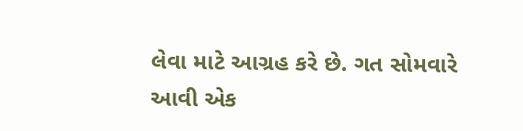લેવા માટે આગ્રહ કરે છે. ગત સોમવારે આવી એક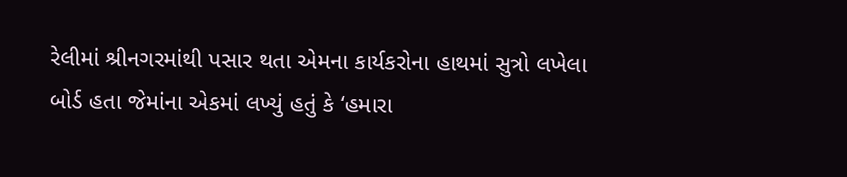રેલીમાં શ્રીનગરમાંથી પસાર થતા એમના કાર્યકરોના હાથમાં સુત્રો લખેલા બોર્ડ હતા જેમાંના એકમાં લખ્યું હતું કે ‘હમારા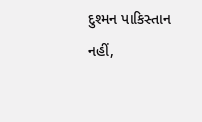દુશ્મન પાકિસ્તાન નહીં,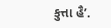કુત્તા હૈ’.